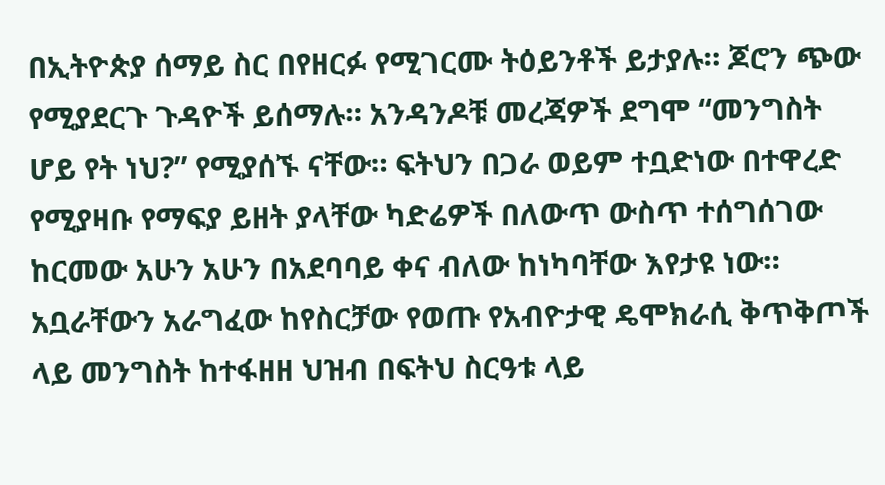በኢትዮጵያ ሰማይ ስር በየዘርፉ የሚገርሙ ትዕይንቶች ይታያሉ። ጆሮን ጭው የሚያደርጉ ጉዳዮች ይሰማሉ። አንዳንዶቹ መረጃዎች ደግሞ “መንግስት ሆይ የት ነህ?” የሚያሰኙ ናቸው። ፍትህን በጋራ ወይም ተቧድነው በተዋረድ የሚያዛቡ የማፍያ ይዘት ያላቸው ካድሬዎች በለውጥ ውስጥ ተሰግሰገው ከርመው አሁን አሁን በአደባባይ ቀና ብለው ከነካባቸው እየታዩ ነው። አቧራቸውን አራግፈው ከየስርቻው የወጡ የአብዮታዊ ዴሞክራሲ ቅጥቅጦች ላይ መንግስት ከተፋዘዘ ህዝብ በፍትህ ስርዓቱ ላይ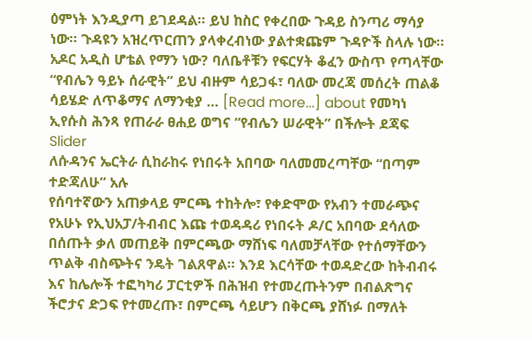ዕምነት እንዲያጣ ይገደዳል። ይህ ከስር የቀረበው ጉዳይ ስንጣሪ ማሳያ ነው። ጉዳዩን አዝረጥርጠን ያላቀረብነው ያልተቋጩም ጉዳዮች ስላሉ ነው። አዶር አዲስ ሆቴል የማን ነው? ባለቤቶቹን የፍርሃት ቆፈን ውስጥ የጣላቸው “የብሌን ዓይኑ ሰራዊት” ይህ ብዙም ሳይጋፋ፣ ባለው መረጃ መሰረት ጠልቆ ሳይሄድ ለጥቆማና ለማንቂያ … [Read more...] about የመካነ ኢየሱስ ሕንጻ የጠራራ ፀሐይ ወግና “የብሌን ሠራዊት” በችሎት ደጃፍ
Slider
ለሱዳንና ኤርትራ ሲከራከሩ የነበሩት አበባው ባለመመረጣቸው “በጣም ተድጃለሁ” አሉ
የሰባተኛውን አጠቃላይ ምርጫ ተከትሎ፣ የቀድሞው የአብን ተመራጭና የአሁኑ የኢህአፓ/ትብብር እጩ ተወዳዳሪ የነበሩት ዶ/ር አበባው ደሳለው በሰጡት ቃለ መጠይቅ በምርጫው ማሸነፍ ባለመቻላቸው የተሰማቸውን ጥልቅ ብስጭትና ንዴት ገልጸዋል። እንደ እርሳቸው ተወዳድረው ከትብብሩ እና ከሌሎች ተፎካካሪ ፓርቲዎች በሕዝብ የተመረጡትንም በብልጽግና ችሮታና ድጋፍ የተመረጡ፣ በምርጫ ሳይሆን በቅርጫ ያሸነፉ በማለት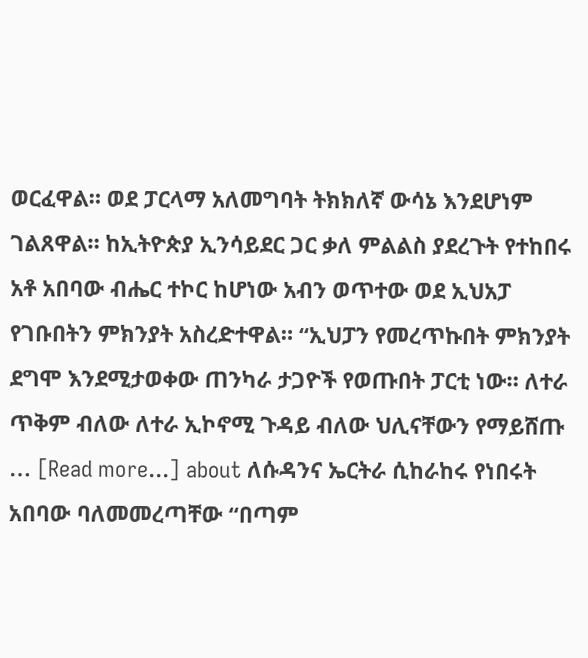ወርፈዋል። ወደ ፓርላማ አለመግባት ትክክለኛ ውሳኔ እንደሆነም ገልጸዋል። ከኢትዮጵያ ኢንሳይደር ጋር ቃለ ምልልስ ያደረጉት የተከበሩ አቶ አበባው ብሔር ተኮር ከሆነው አብን ወጥተው ወደ ኢህአፓ የገቡበትን ምክንያት አስረድተዋል። “ኢህፓን የመረጥኩበት ምክንያት ደግሞ እንደሚታወቀው ጠንካራ ታጋዮች የወጡበት ፓርቲ ነው። ለተራ ጥቅም ብለው ለተራ ኢኮኖሚ ጉዳይ ብለው ህሊናቸውን የማይሸጡ … [Read more...] about ለሱዳንና ኤርትራ ሲከራከሩ የነበሩት አበባው ባለመመረጣቸው “በጣም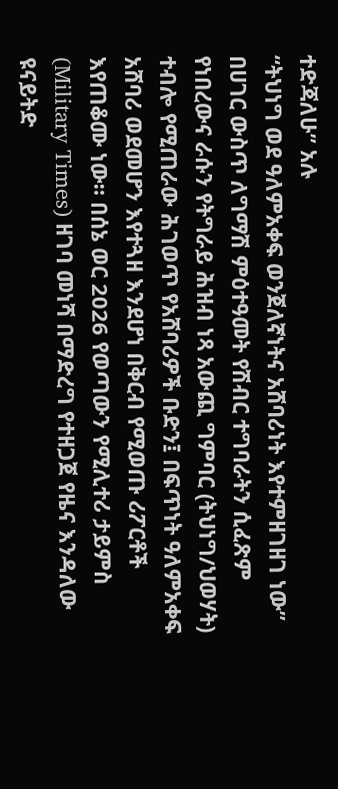ተድጃለሁ” አሉ
“ትህነግ ወደ ዓለምአቀፍ ወንጀለኛነትና አሸባሪነት እየተምዘገዘገ ነው”
በሀገር ውስጥ ለግማሽ ምዕተዓመት የሽብር ተግባራትን ሲፈጽም የነበረውና ራሱን የትግራይ ሕዝብ ነጻ አውጪ ግምባር (ትህነግ/ህወሃት) ተብሎ የሚጠራው ሕገወጥ የአሸባሪዎች ቡድን፤ በፍጥነት ዓለምአቀፍ አሸባሪ ወደመሆን እየተጓዘ እንደሆነ በቅርብ የሚወጡ ሪፖርቶች እየጠቆሙ ነው። በሰኔ ወር 2026 የወጣውን የሚሊተሪ ታይምስ (Military Times) ዘገባ መነሻ በማድረግ የተዘጋጀ የዜና እንዳለው ዩናይትድ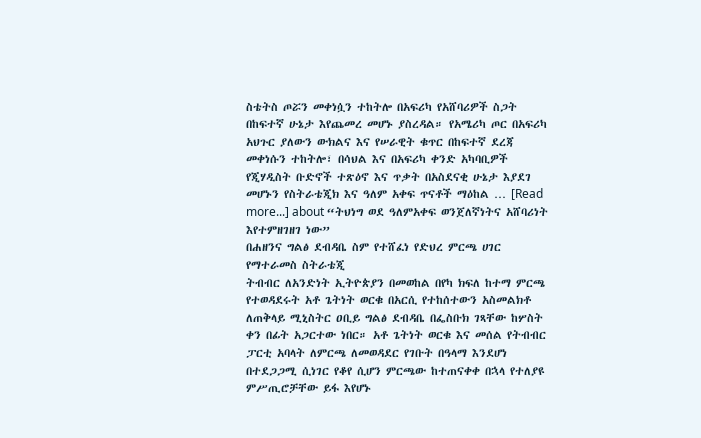ስቴትስ ጦሯን መቀነሷን ተከትሎ በአፍሪካ የአሸባሪዎች ስጋት በከፍተኛ ሁኔታ እየጨመረ መሆኑ ያስረዳል። የአሜሪካ ጦር በአፍሪካ አህጉር ያለውን ውክልና እና የሠራዊት ቁጥር በከፍተኛ ደረጃ መቀነሱን ተከትሎ፣ በሳህል እና በአፍሪካ ቀንድ አካባቢዎች የጂሃዲስት ቡድኖች ተጽዕኖ እና ጥቃት በአስደናቂ ሁኔታ እያደገ መሆኑን የስትራቴጂክ እና ዓለም አቀፍ ጥናቶች ማዕከል … [Read more...] about “ትህነግ ወደ ዓለምአቀፍ ወንጀለኛነትና አሸባሪነት እየተምዘገዘገ ነው”
በሐዘንና ግልፅ ደብዳቤ ስም የተሸፈነ የድህረ ምርጫ ሀገር የማተራመስ ስትራቴጂ
ትብብር ለአንድነት ኢትዮጵያን በመወከል በየካ ክፍለ ከተማ ምርጫ የተወዳደሩት አቶ ጌትነት ወርቁ በአርሲ የተከሰተውን አስመልክቶ ለጠቅላይ ሚኒስትር ዐቢይ ግልፅ ደብዳቤ በፌስቡክ ገጻቸው ከሦስት ቀን በፊት አጋርተው ነበር። አቶ ጌትነት ወርቁ እና መሰል የትብብር ፓርቲ አባላት ለምርጫ ለመወዳደር የገቡት በዓላማ እንደሆነ በተደጋጋሚ ሲነገር የቆየ ሲሆን ምርጫው ከተጠናቀቀ በኋላ የተለያዩ ምሥጢሮቻቸው ይፋ እየሆኑ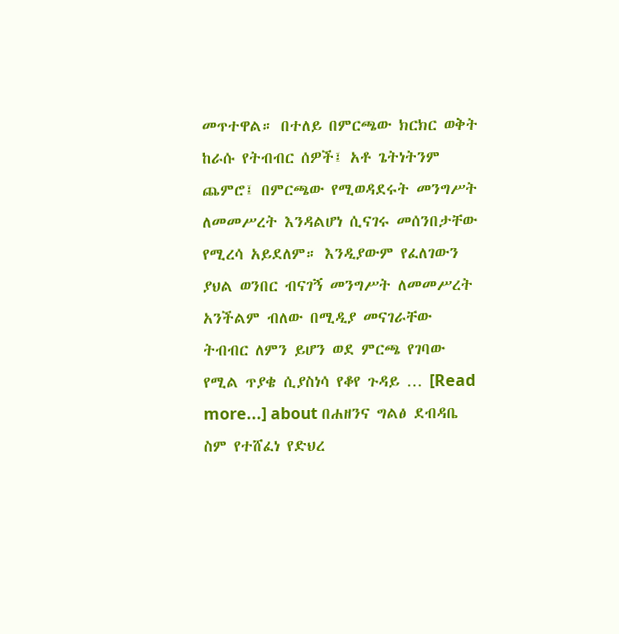መጥተዋል። በተለይ በምርጫው ክርክር ወቅት ከራሱ የትብብር ሰዎች፤ አቶ ጌትነትንም ጨምሮ፤ በምርጫው የሚወዳደሩት መንግሥት ለመመሥረት እንዳልሆነ ሲናገሩ መሰንበታቸው የሚረሳ አይደለም። እንዲያውም የፈለገውን ያህል ወንበር ብናገኝ መንግሥት ለመመሥረት አንችልም ብለው በሚዲያ መናገራቸው ትብብር ለምን ይሆን ወደ ምርጫ የገባው የሚል ጥያቄ ሲያስነሳ የቆየ ጉዳይ … [Read more...] about በሐዘንና ግልፅ ደብዳቤ ስም የተሸፈነ የድህረ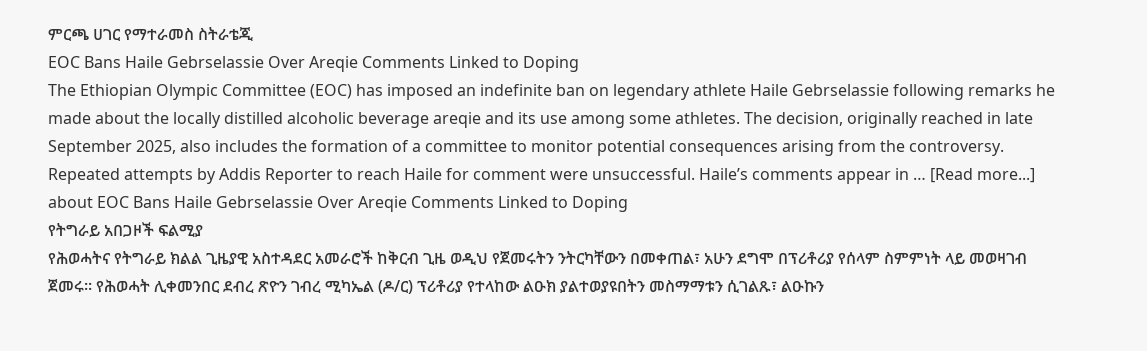ምርጫ ሀገር የማተራመስ ስትራቴጂ
EOC Bans Haile Gebrselassie Over Areqie Comments Linked to Doping
The Ethiopian Olympic Committee (EOC) has imposed an indefinite ban on legendary athlete Haile Gebrselassie following remarks he made about the locally distilled alcoholic beverage areqie and its use among some athletes. The decision, originally reached in late September 2025, also includes the formation of a committee to monitor potential consequences arising from the controversy. Repeated attempts by Addis Reporter to reach Haile for comment were unsuccessful. Haile’s comments appear in … [Read more...] about EOC Bans Haile Gebrselassie Over Areqie Comments Linked to Doping
የትግራይ አበጋዞች ፍልሚያ
የሕወሓትና የትግራይ ክልል ጊዜያዊ አስተዳደር አመራሮች ከቅርብ ጊዜ ወዲህ የጀመሩትን ንትርካቸውን በመቀጠል፣ አሁን ደግሞ በፕሪቶሪያ የሰላም ስምምነት ላይ መወዛገብ ጀመሩ። የሕወሓት ሊቀመንበር ደብረ ጽዮን ገብረ ሚካኤል (ዶ/ር) ፕሪቶሪያ የተላከው ልዑክ ያልተወያዩበትን መስማማቱን ሲገልጹ፣ ልዑኩን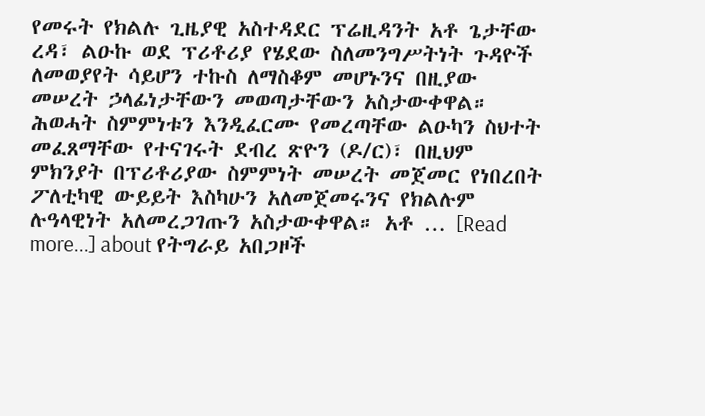የመሩት የክልሉ ጊዜያዊ አስተዳደር ፕሬዚዳንት አቶ ጌታቸው ረዳ፣ ልዑኩ ወደ ፕሪቶሪያ የሄደው ስለመንግሥትነት ጉዳዮች ለመወያየት ሳይሆን ተኩስ ለማስቆም መሆኑንና በዚያው መሠረት ኃላፊነታቸውን መወጣታቸውን አስታውቀዋል። ሕወሓት ስምምነቱን እንዲፈርሙ የመረጣቸው ልዑካን ስህተት መፈጸማቸው የተናገሩት ደብረ ጽዮን (ዶ/ር)፣ በዚህም ምክንያት በፕሪቶሪያው ስምምነት መሠረት መጀመር የነበረበት ፖለቲካዊ ውይይት እስካሁን አለመጀመሩንና የክልሉም ሉዓላዊነት አለመረጋገጡን አስታውቀዋል። አቶ … [Read more...] about የትግራይ አበጋዞች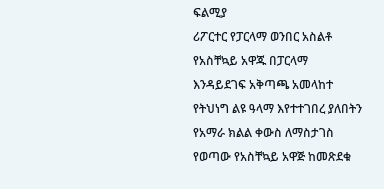ፍልሚያ
ሪፖርተር የፓርላማ ወንበር አስልቶ የአስቸኳይ አዋጁ በፓርላማ እንዳይደገፍ አቅጣጫ አመላከተ
የትህነግ ልዩ ዓላማ እየተተገበረ ያለበትን የአማራ ክልል ቀውስ ለማስታገስ የወጣው የአስቸኳይ አዋጅ ከመጽደቁ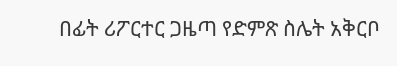በፊት ሪፖርተር ጋዜጣ የድምጽ ስሌት አቅርቦ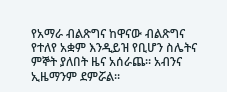የአማራ ብልጽግና ከዋናው ብልጽግና የተለየ አቋም እንዲይዝ የቢሆን ስሌትና ምኞት ያለበት ዜና አሰራጨ። አብንና ኢዜማንም ደምሯል።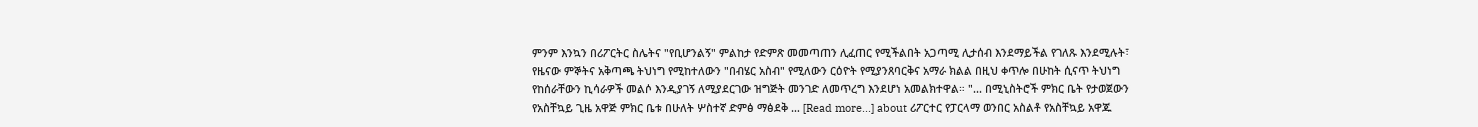ምንም እንኳን በሪፖርትር ስሌትና "የቢሆንልኝ" ምልከታ የድምጽ መመጣጠን ሊፈጠር የሚችልበት አጋጣሚ ሊታሰብ እንደማይችል የገለጹ እንደሚሉት፣ የዜናው ምኞትና አቅጣጫ ትህነግ የሚከተለውን "በብሄር አስብ" የሚለውን ርዕዮት የሚያንጸባርቅና አማራ ክልል በዚህ ቀጥሎ በሁከት ሲናጥ ትህነግ የከሰራቸውን ኪሳራዎች መልሶ እንዲያገኝ ለሚያደርገው ዝግጅት መንገድ ለመጥረግ እንደሆነ አመልክተዋል። "... በሚኒስትሮች ምክር ቤት የታወጀውን የአስቸኳይ ጊዜ አዋጅ ምክር ቤቱ በሁለት ሦስተኛ ድምፅ ማፅደቅ … [Read more...] about ሪፖርተር የፓርላማ ወንበር አስልቶ የአስቸኳይ አዋጁ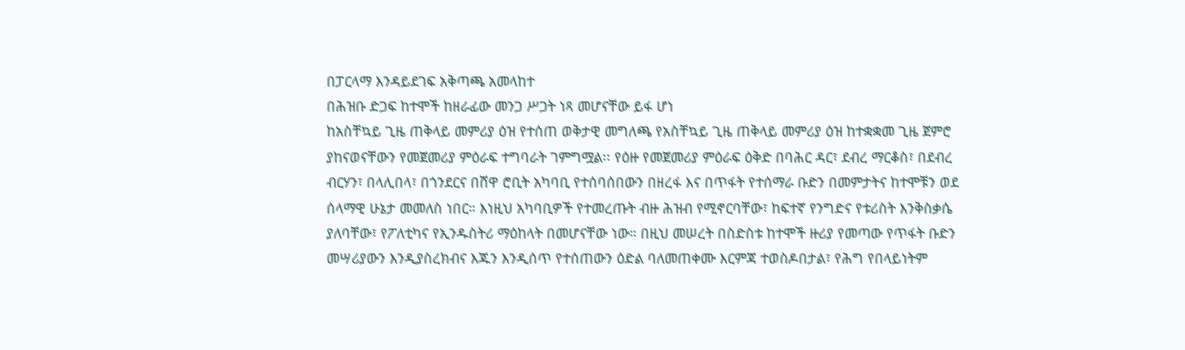በፓርላማ እንዳይደገፍ አቅጣጫ አመላከተ
በሕዝቡ ድጋፍ ከተሞች ከዘራፊው መንጋ ሥጋት ነጻ መሆናቸው ይፋ ሆነ
ከአስቸኳይ ጊዜ ጠቅላይ መምሪያ ዕዝ የተሰጠ ወቅታዊ መግለጫ የአስቸኳይ ጊዜ ጠቅላይ መምሪያ ዕዝ ከተቋቋመ ጊዜ ጀምሮ ያከናወናቸውን የመጀመሪያ ምዕራፍ ተግባራት ገምግሟል፡፡ የዕዙ የመጀመሪያ ምዕራፍ ዕቅድ በባሕር ዳር፣ ደብረ ማርቆስ፣ በደብረ ብርሃን፣ በላሊበላ፣ በጎንደርና በሸዋ ሮቢት አካባቢ የተሰባሰበውን በዘረፋ እና በጥፋት የተሰማራ ቡድን በመምታትና ከተሞቹን ወደ ሰላማዊ ሁኔታ መመለስ ነበር። እነዚህ አካባቢዎች የተመረጡት ብዙ ሕዝብ የሚኖርባቸው፣ ከፍተኛ የንግድና የቱሪስት እንቅስቃሴ ያለባቸው፣ የፖለቲካና የኢንዱስትሪ ማዕከላት በመሆናቸው ነው። በዚህ መሠረት በስድስቱ ከተሞች ዙሪያ የመጣው የጥፋት ቡድን መሣሪያውን እንዲያስረክብና እጁን እንዲሰጥ የተሰጠውን ዕድል ባለመጠቀሙ እርምጃ ተወስዶበታል፣ የሕግ የበላይነትም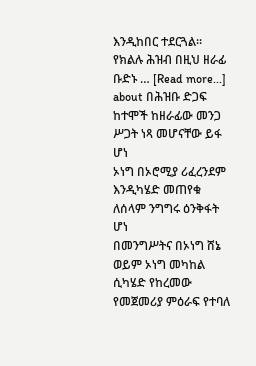እንዲከበር ተደርጓል። የክልሉ ሕዝብ በዚህ ዘራፊ ቡድኑ … [Read more...] about በሕዝቡ ድጋፍ ከተሞች ከዘራፊው መንጋ ሥጋት ነጻ መሆናቸው ይፋ ሆነ
ኦነግ በኦሮሚያ ሪፈረንደም እንዲካሄድ መጠየቁ ለሰላም ንግግሩ ዕንቅፋት ሆነ
በመንግሥትና በኦነግ ሸኔ ወይም ኦነግ መካከል ሲካሄድ የከረመው የመጀመሪያ ምዕራፍ የተባለ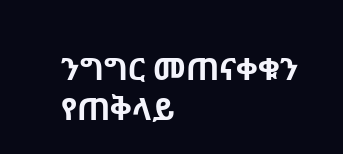ንግግር መጠናቀቁን የጠቅላይ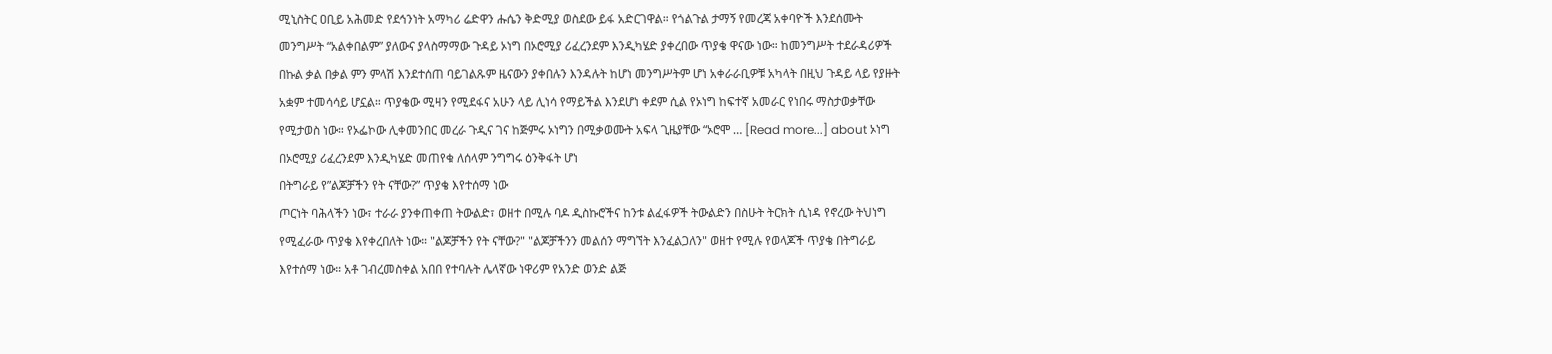ሚኒስትር ዐቢይ አሕመድ የደኅንነት አማካሪ ሬድዋን ሑሴን ቅድሚያ ወስደው ይፋ አድርገዋል። የጎልጉል ታማኝ የመረጃ አቀባዮች እንደሰሙት መንግሥት “አልቀበልም” ያለውና ያላስማማው ጉዳይ ኦነግ በኦሮሚያ ሪፈረንደም እንዲካሄድ ያቀረበው ጥያቄ ዋናው ነው። ከመንግሥት ተደራዳሪዎች በኩል ቃል በቃል ምን ምላሽ እንደተሰጠ ባይገልጹም ዜናውን ያቀበሉን እንዳሉት ከሆነ መንግሥትም ሆነ አቀራራቢዎቹ አካላት በዚህ ጉዳይ ላይ የያዙት አቋም ተመሳሳይ ሆኗል። ጥያቄው ሚዛን የሚደፋና አሁን ላይ ሊነሳ የማይችል እንደሆነ ቀደም ሲል የኦነግ ከፍተኛ አመራር የነበሩ ማስታወቃቸው የሚታወስ ነው። የኦፌኮው ሊቀመንበር መረራ ጉዲና ገና ከጅምሩ ኦነግን በሚቃወሙት አፍላ ጊዜያቸው “ኦሮሞ … [Read more...] about ኦነግ በኦሮሚያ ሪፈረንደም እንዲካሄድ መጠየቁ ለሰላም ንግግሩ ዕንቅፋት ሆነ
በትግራይ የ”ልጆቻችን የት ናቸው?” ጥያቄ እየተሰማ ነው
ጦርነት ባሕላችን ነው፣ ተራራ ያንቀጠቀጠ ትውልድ፣ ወዘተ በሚሉ ባዶ ዲስኩሮችና ከንቱ ልፈፋዎች ትውልድን በስሁት ትርክት ሲነዳ የኖረው ትህነግ የሚፈራው ጥያቄ እየቀረበለት ነው። "ልጆቻችን የት ናቸው?" "ልጆቻችንን መልሰን ማግኘት እንፈልጋለን" ወዘተ የሚሉ የወላጆች ጥያቄ በትግራይ እየተሰማ ነው። አቶ ገብረመስቀል አበበ የተባሉት ሌላኛው ነዋሪም የአንድ ወንድ ልጅ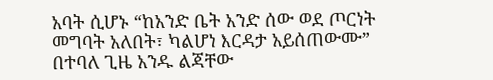አባት ሲሆኑ “ከአንድ ቤት አንድ ሰው ወደ ጦርነት መግባት አለበት፣ ካልሆነ እርዳታ አይሰጠውሙ” በተባለ ጊዜ አንዱ ልጃቸው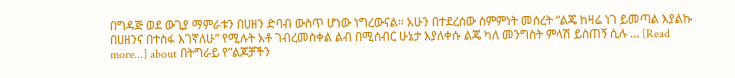በግዳጅ ወደ ውጊያ ማምራቱን በሀዘን ድባብ ውስጥ ሆነው ነግረውናል። አሁን በተደረሰው ስምምነት መሰረት “ልጄ ከዛሬ ነገ ይመጣል እያልኩ በሀዘንና በተስፋ እገኛለሁ” የሚሉት አቶ ገብረመስቀል ልብ በሚሰብር ሁኔታ እያለቀሱ ልጄ ካለ መንግስት ምላሽ ይስጠኝ ሲሉ … [Read more...] about በትግራይ የ”ልጆቻችን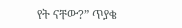የት ናቸው?” ጥያቄ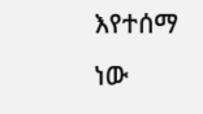እየተሰማ ነው